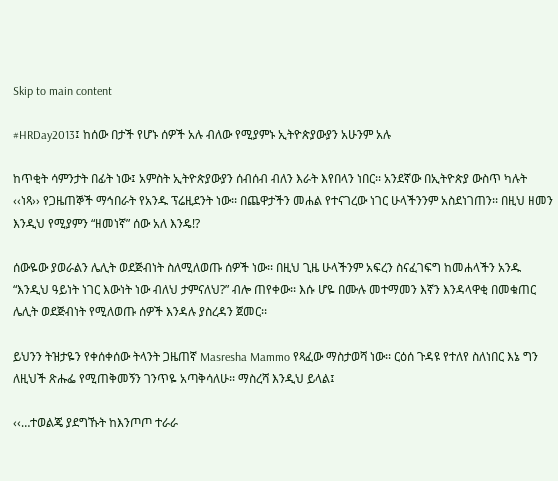Skip to main content

#HRDay2013፤ ከሰው በታች የሆኑ ሰዎች አሉ ብለው የሚያምኑ ኢትዮጵያውያን አሁንም አሉ

ከጥቂት ሳምንታት በፊት ነው፤ አምስት ኢትዮጵያውያን ሰብሰብ ብለን እራት እየበላን ነበር፡፡ አንደኛው በኢትዮጵያ ውስጥ ካሉት ‹‹ነጻ›› የጋዜጠኞች ማኅበራት የአንዱ ፕሬዚደንት ነው፡፡ በጨዋታችን መሐል የተናገረው ነገር ሁላችንንም አስደነገጠን፡፡ በዚህ ዘመን እንዲህ የሚያምን “ዘመነኛ” ሰው አለ እንዴ!?

ሰውዬው ያወራልን ሌሊት ወደጅብነት ስለሚለወጡ ሰዎች ነው፡፡ በዚህ ጊዜ ሁላችንም አፍረን ስናፈገፍግ ከመሐላችን አንዱ “እንዲህ ዓይነት ነገር እውነት ነው ብለህ ታምናለህ?” ብሎ ጠየቀው፡፡ እሱ ሆዬ በሙሉ መተማመን እኛን እንዳላዋቂ በመቁጠር ሌሊት ወደጅብነት የሚለወጡ ሰዎች እንዳሉ ያስረዳን ጀመር፡፡

ይህንን ትዝታዬን የቀሰቀሰው ትላንት ጋዜጠኛ Masresha Mammo የጻፈው ማስታወሻ ነው፡፡ ርዕሰ ጉዳዩ የተለየ ስለነበር እኔ ግን ለዚህች ጽሑፌ የሚጠቅመኝን ገንጥዬ አጣቅሳለሁ፡፡ ማስረሻ እንዲህ ይላል፤

‹‹…ተወልጄ ያደግኹት ከእንጦጦ ተራራ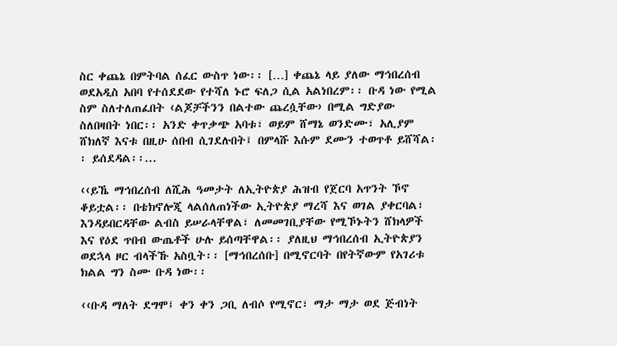ስር ቀጨኔ በምትባል ሰፈር ውስጥ ነው፡፡ […] ቀጨኔ ላይ ያለው ማኅበረሰብ ወደአዲስ አበባ የተሰደደው የተሻለ ኑሮ ፍለጋ ሲል አልነበረም፡፡ ቡዳ ነው የሚል ስም ስለተለጠፈበት ‹ልጆቻችንን በልተው ጨረሷቸው› በሚል ግድያው ስለበዛበት ነበር፡፡ አንድ ቀጥቃጭ አባቱ፣ ወይም ሸማኔ ወንድሙ፣ አሊያም ሸክለኛ እናቱ በዚሁ ሰበብ ሲገደሉበት፤ በምላሹ እሱም ደሙን ተወጥቶ ይሸሻል፡፡ ይሰደዳል፡፡...

‹‹ይኼ ማኅበረሰብ ለሺሕ ዓመታት ለኢትዮጵያ ሕዝብ የጀርባ አጥንት ኾኖ ቆይቷል፡፡ በቴክኖሎጂ ላልሰለጠነችው ኢትዮጵያ ማረሻ እና ወገል ያቀርባል፣ እንዳይበርዳቸው ልብስ ይሠራላቸዋል፣ ለመመገቢያቸው የሚኾኑትን ሸክላዎች እና የዕደ ጥበብ ውጤቶች ሁሉ ይሰጣቸዋል፡፡ ያለዚህ ማኅበረሰብ ኢትዮጵያን ወደኋላ ዞር ብላችኹ አስቧት፡፡ [ማኅበረሰቡ] በሚኖርባት በየትኛውም የአገሪቱ ክልል ግን ስሙ ቡዳ ነው፡፡

‹‹ቡዳ ማለት ደግሞ፤ ቀን ቀን ጋቢ ለብሶ የሚኖር፣ ማታ ማታ ወደ ጅብነት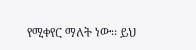የሚቀየር ማለት ነው፡፡ ይህ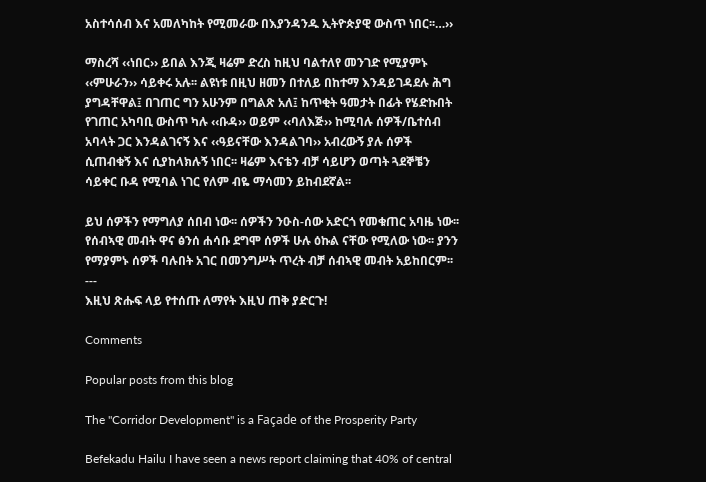አስተሳሰብ እና አመለካከት የሚመራው በእያንዳንዱ ኢትዮጵያዊ ውስጥ ነበር፡፡…››

ማስረሻ ‹‹ነበር›› ይበል እንጂ ዛሬም ድረስ ከዚህ ባልተለየ መንገድ የሚያምኑ ‹‹ምሁራን›› ሳይቀሩ አሉ፡፡ ልዩነቱ በዚህ ዘመን በተለይ በከተማ እንዳይገዳደሉ ሕግ ያግዳቸዋል፤ በገጠር ግን አሁንም በግልጽ አለ፤ ከጥቂት ዓመታት በፊት የሄድኩበት የገጠር አካባቢ ውስጥ ካሉ ‹‹ቡዳ›› ወይም ‹‹ባለእጅ›› ከሚባሉ ሰዎች/ቤተሰብ አባላት ጋር እንዳልገናኝ እና ‹‹ዓይናቸው እንዳልገባ›› አብረውኝ ያሉ ሰዎች ሲጠብቁኝ እና ሲያከላክሉኝ ነበር፡፡ ዛሬም እናቴን ብቻ ሳይሆን ወጣት ጓደኞቼን ሳይቀር ቡዳ የሚባል ነገር የለም ብዬ ማሳመን ይከብደኛል፡፡

ይህ ሰዎችን የማግለያ ሰበብ ነው፡፡ ሰዎችን ንዑስ-ሰው አድርጎ የመቁጠር አባዜ ነው፡፡ የሰብኣዊ መብት ዋና ፅንሰ ሐሳቡ ደግሞ ሰዎች ሁሉ ዕኩል ናቸው የሚለው ነው፡፡ ያንን የማያምኑ ሰዎች ባሉበት አገር በመንግሥት ጥረት ብቻ ሰብኣዊ መብት አይከበርም፡፡
---
እዚህ ጽሑፍ ላይ የተሰጡ ለማየት እዚህ ጠቅ ያድርጉ!

Comments

Popular posts from this blog

The "Corridor Development" is a Façade of the Prosperity Party

Befekadu Hailu I have seen a news report claiming that 40% of central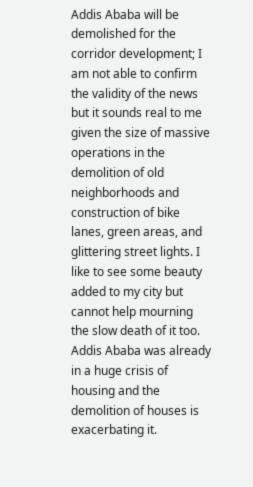Addis Ababa will be demolished for the corridor development; I am not able to confirm the validity of the news but it sounds real to me given the size of massive operations in the demolition of old neighborhoods and construction of bike lanes, green areas, and glittering street lights. I like to see some beauty added to my city but cannot help mourning the slow death of it too. Addis Ababa was already in a huge crisis of housing and the demolition of houses is exacerbating it.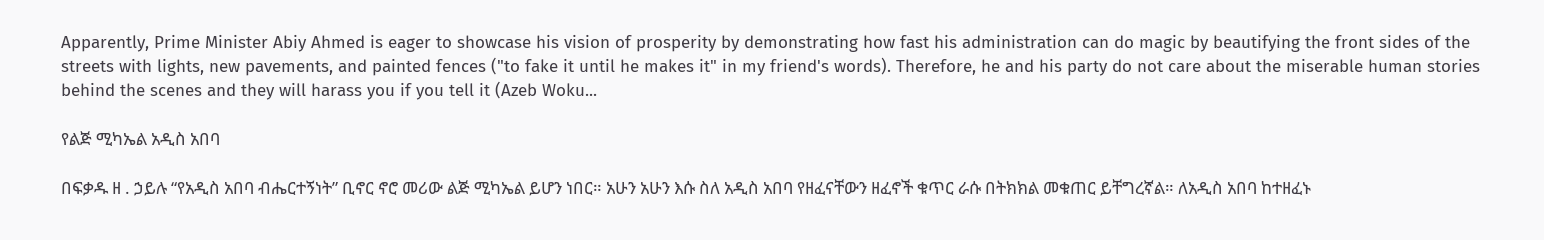Apparently, Prime Minister Abiy Ahmed is eager to showcase his vision of prosperity by demonstrating how fast his administration can do magic by beautifying the front sides of the streets with lights, new pavements, and painted fences ("to fake it until he makes it" in my friend's words). Therefore, he and his party do not care about the miserable human stories behind the scenes and they will harass you if you tell it (Azeb Woku...

የልጅ ሚካኤል አዲስ አበባ

በፍቃዱ ዘ . ኃይሉ “የአዲስ አበባ ብሔርተኝነት” ቢኖር ኖሮ መሪው ልጅ ሚካኤል ይሆን ነበር። አሁን አሁን እሱ ስለ አዲስ አበባ የዘፈናቸውን ዘፈኖች ቁጥር ራሱ በትክክል መቁጠር ይቸግረኛል። ለአዲስ አበባ ከተዘፈኑ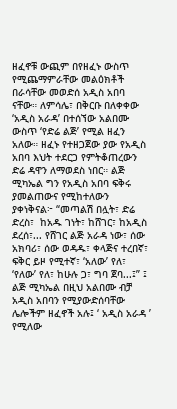ዘፈኖቹ ውጪም በየዘፈኑ ውስጥ የሚጨማምራቸው መልዕክቶች በራሳቸው መወድሰ አዲስ አበባ ናቸው። ለምሳሌ፣ በቅርቡ በለቀቀው ‘አዲስ አራዳ’ በተሰኘው አልበሙ ውስጥ ‘የድሬ ልጅ’ የሚል ዘፈን አለው። ዘፈኑ የተዘጋጀው ያው የአዲስ አበባ እህት ተደርጋ የምትቆጠረውን ድሬ ዳዋን ለማወደስ ነበር። ልጅ ሚካኤል ግን የአዲስ አበባ ፍቅሩ ያመልጠውና የሚከተለውን ያቀነቅናል፦ “መጣልሽ በሏት፣ ድሬ ድረስ፣  ከአዱ ገነት፣ ከሸገር፣ ከአዲስ ደረሰ፣... የሸገር ልጅ አራዳ ነው፣ ሰው አክባሪ፣ ሰው ወዳዱ፣ ቀላጅና ተረበኛ፣ ፍቅር ይዞ የሚተኛ፣ ‘አለው’ የለ፣ ‘የለው’ የለ፣ ከሁሉ ጋ፣ ግባ ጀባ...፤” ፤ ልጅ ሚካኤል በዚህ አልበሙ ብቻ አዲስ አበባን የሚያውድሰባቸው ሌሎችም ዘፈኖች አሉ፤ ‘ አዲስ አራዳ ’ የሚለው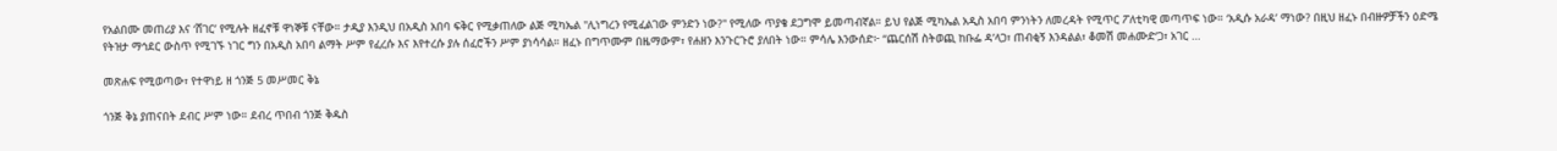የአልበሙ መጠሪያ እና ‘ሸገር’ የሚሉት ዘፈኖቹ ዋነኞቹ ናቸው። ታዲያ እንዲህ በአዲስ አበባ ፍቅር የሚቃጠለው ልጅ ሚካኤል "ሊነግረን የሚፈልገው ምንድን ነው?" የሚለው ጥያቄ ደጋግሞ ይመጣብኛል። ይህ የልጅ ሚካኤል አዲስ አበባ ምንነትን ለመረዳት የሚጥር ፖለቲካዊ መጣጥፍ ነው። ‘አዲሱ አራዳ’ ማነው? በዚህ ዘፈኑ በብዙዎቻችን ዕድሜ የትዝታ ማኅደር ውስጥ የሚገኙ ነገር ግን በአዲስ አበባ ልማት ሥም የፈረሱ እና እየተረሱ ያሉ ሰፈሮችን ሥም ያነሳሳል። ዘፈኑ በግጥሙም በዜማውም፣ የሐዘን እንጉርጉሮ ያለበት ነው። ምሳሌ እንውሰድ፦ “ጨርሰሽ ስትወጪ ከቡፌ ዳ’ላጋ፣ ጠብቂኝ እንዳልል፣ ቆመሽ መሐሙድ’ጋ፣ አገር ...

መጽሐፍ የሚወጣው፣ የተዋነይ ዘ ጎንጅ 5 መሥመር ቅኔ

ጎንጅ ቅኔ ያጠናበት ደብር ሥም ነው። ደብረ ጥበብ ጎንጅ ቅዱስ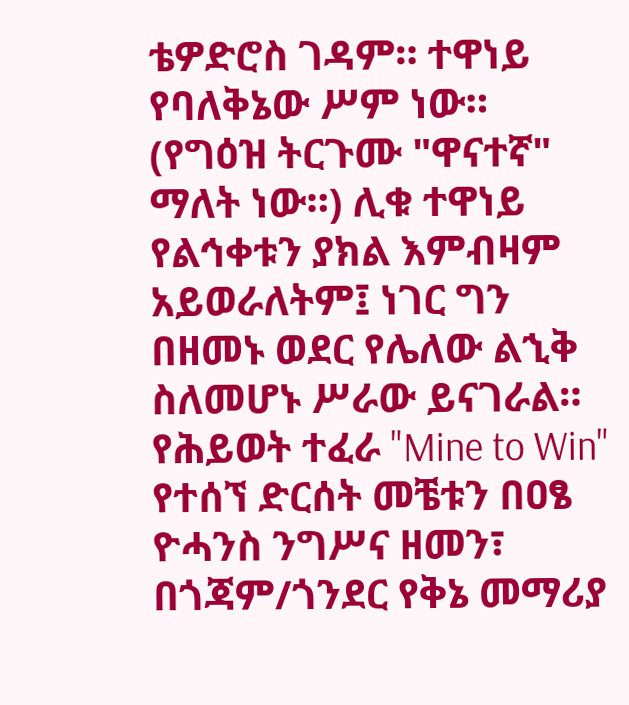ቴዎድሮስ ገዳም። ተዋነይ የባለቅኔው ሥም ነው። (የግዕዝ ትርጉሙ "ዋናተኛ" ማለት ነው።) ሊቁ ተዋነይ የልኅቀቱን ያክል እምብዛም አይወራለትም፤ ነገር ግን በዘመኑ ወደር የሌለው ልኂቅ ስለመሆኑ ሥራው ይናገራል። የሕይወት ተፈራ "Mine to Win" የተሰኘ ድርሰት መቼቱን በዐፄ ዮሓንስ ንግሥና ዘመን፣ በጎጃም/ጎንደር የቅኔ መማሪያ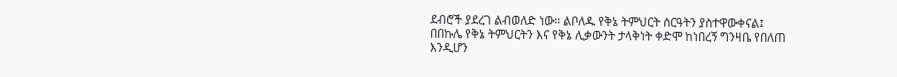ደብሮች ያደረገ ልብወለድ ነው። ልቦለዱ የቅኔ ትምህርት ስርዓትን ያስተዋውቀናል፤ በበኩሌ የቅኔ ትምህርትን እና የቅኔ ሊቃውንት ታላቅነት ቀድሞ ከነበረኝ ግንዛቤ የበለጠ እንዲሆን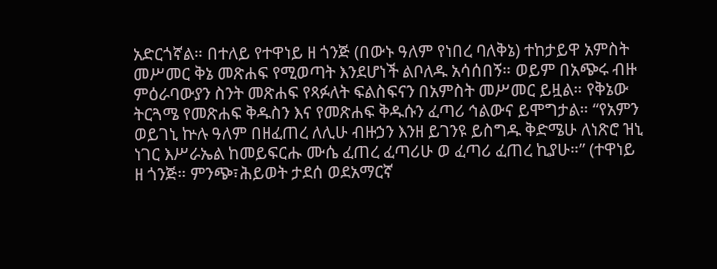አድርጎኛል። በተለይ የተዋነይ ዘ ጎንጅ (በውኑ ዓለም የነበረ ባለቅኔ) ተከታይዋ አምስት መሥመር ቅኔ መጽሐፍ የሚወጣት እንደሆነች ልቦለዱ አሳሰበኝ። ወይም በአጭሩ ብዙ ምዕራባውያን ስንት መጽሐፍ የጻፉለት ፍልስፍናን በአምስት መሥመር ይዟል። የቅኔው ትርጓሜ የመጽሐፍ ቅዱስን እና የመጽሐፍ ቅዱሱን ፈጣሪ ኅልውና ይሞግታል። “የአምን ወይገኒ ኵሉ ዓለም በዘፈጠረ ለሊሁ ብዙኃን እንዘ ይገንዩ ይስግዱ ቅድሜሁ ለነጽሮ ዝኒ ነገር እሥራኤል ከመይፍርሑ ሙሴ ፈጠረ ፈጣሪሁ ወ ፈጣሪ ፈጠረ ኪያሁ።” (ተዋነይ ዘ ጎንጅ። ምንጭ፣ሕይወት ታደሰ ወደአማርኛ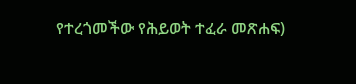የተረጎመችው የሕይወት ተፈራ መጽሐፍ)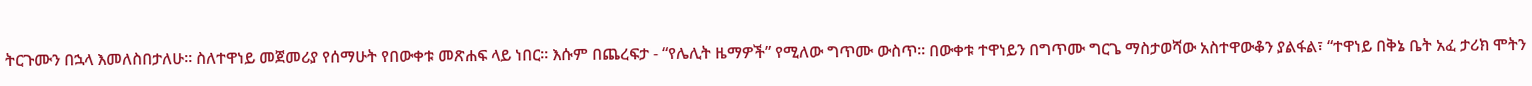ትርጉሙን በኋላ እመለስበታለሁ። ስለተዋነይ መጀመሪያ የሰማሁት የበውቀቱ መጽሐፍ ላይ ነበር። እሱም በጨረፍታ - “የሌሊት ዜማዎች” የሚለው ግጥሙ ውስጥ። በውቀቱ ተዋነይን በግጥሙ ግርጌ ማስታወሻው አስተዋውቆን ያልፋል፣ “ተዋነይ በቅኔ ቤት አፈ ታሪክ ሞትን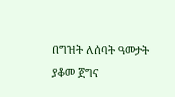በግዝት ለሰባት ዓመታት ያቆመ ጀግና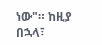ነው"። ከዚያ በኋላ፣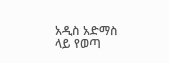አዲስ አድማስ ላይ የወጣ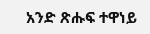አንድ ጽሑፍ ተዋነይ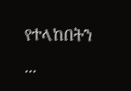የተላከበትን ...